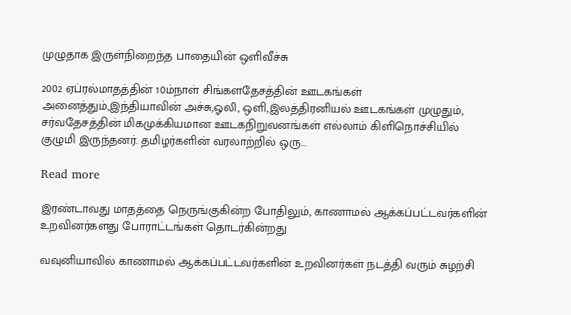முழுதாக இருள்நிறைந்த பாதையின் ஒளிவீச்சு

2002 ஏப்ரல்மாதத்தின் 10ம்நாள் சிங்களதேசத்தின் ஊடகங்கள் அனைத்தும்,இந்தியாவின் அச்சு,ஓலி, ஒளி,இலத்திரனியல் ஊடகங்கள் முழுதும், சர்வதேசத்தின் மிகமுக்கியமான ஊடகநிறுவனங்கள் எல்லாம் கிளிநொச்சியில் குழுமி இருந்தனர். தமிழர்களின் வரலாற்றில் ஒரு...

Read more

இரண்டாவது மாதத்தை நெருங்குகின்ற போதிலும், காணாமல் ஆக்கப்பட்டவர்களின் உறவினர்களது போராட்டங்கள் தொடர்கின்றது

வவுனியாவில் காணாமல் ஆக்கப்பட்டவர்களின் உறவினர்கள் நடத்தி வரும் சுழற்சி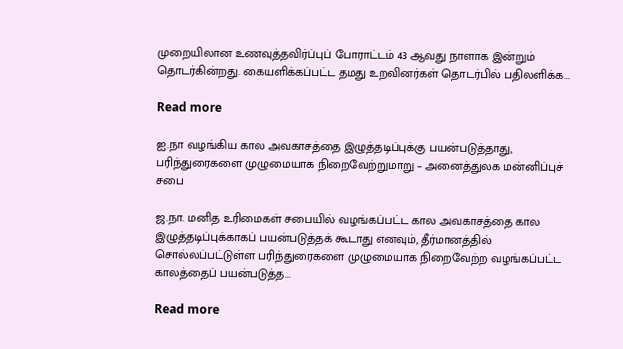முறையிலான உணவுத்தவிர்ப்புப் போராட்டம் 43 ஆவது நாளாக இன்றும் தொடர்கின்றது. கையளிக்கப்பட்ட தமது உறவினர்கள் தொடர்பில் பதிலளிக்க...

Read more

ஐ.நா வழங்கிய கால அவகாசத்தை இழுத்தடிப்புக்கு பயன்படுத்தாது, பரிந்துரைகளை முழுமையாக நிறைவேற்றுமாறு – அனைத்துலக மன்னிப்புச் சபை

ஜ.நா. மனித உரிமைகள் சபையில் வழங்கப்பட்ட கால அவகாசத்தை கால இழுத்தடிப்புக்காகப் பயன்படுத்தக் கூடாது எனவும், தீர்மானத்தில் சொல்லப்பட்டுள்ள பரிந்துரைகளை முழுமையாக நிறைவேற்ற வழங்கப்பட்ட காலத்தைப் பயன்படுத்த...

Read more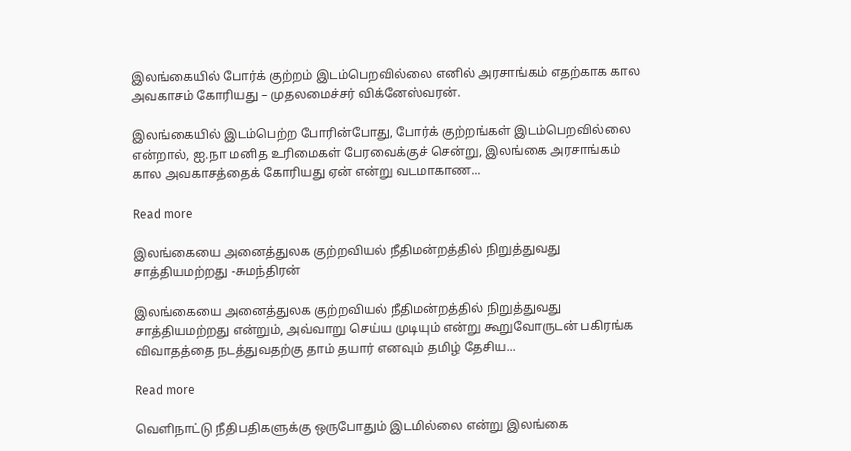இலங்கையில் போர்க் குற்றம் இடம்பெறவில்லை எனில் அரசாங்கம் எதற்காக கால அவகாசம் கோரியது – முதலமைச்சர் விக்னேஸ்வரன்.

இலங்கையில் இடம்பெற்ற போரின்போது, போர்க் குற்றங்கள் இடம்பெறவில்லை என்றால், ஐ.நா மனித உரிமைகள் பேரவைக்குச் சென்று, இலங்கை அரசாங்கம் கால அவகாசத்தைக் கோரியது ஏன் என்று வடமாகாண...

Read more

இலங்கையை அனைத்துலக குற்றவியல் நீதிமன்றத்தில் நிறுத்துவது சாத்தியமற்றது -சுமந்திரன்

இலங்கையை அனைத்துலக குற்றவியல் நீதிமன்றத்தில் நிறுத்துவது சாத்தியமற்றது என்றும், அவ்வாறு செய்ய முடியும் என்று கூறுவோருடன் பகிரங்க விவாதத்தை நடத்துவதற்கு தாம் தயார் எனவும் தமிழ் தேசிய...

Read more

வெளிநாட்டு நீதிபதிகளுக்கு ஒருபோதும் இடமில்லை என்று இலங்கை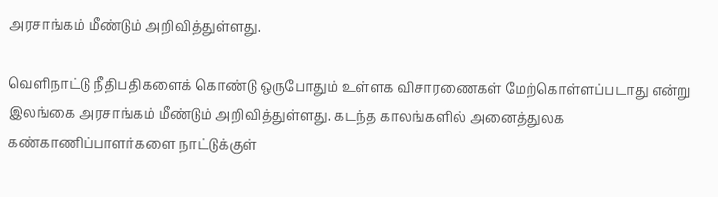அரசாங்கம் மீண்டும் அறிவித்துள்ளது.

வெளிநாட்டு நீதிபதிகளைக் கொண்டு ஒருபோதும் உள்ளக விசாரணைகள் மேற்கொள்ளப்படாது என்று இலங்கை அரசாங்கம் மீண்டும் அறிவித்துள்ளது. கடந்த காலங்களில் அனைத்துலக கண்காணிப்பாளர்களை நாட்டுக்குள்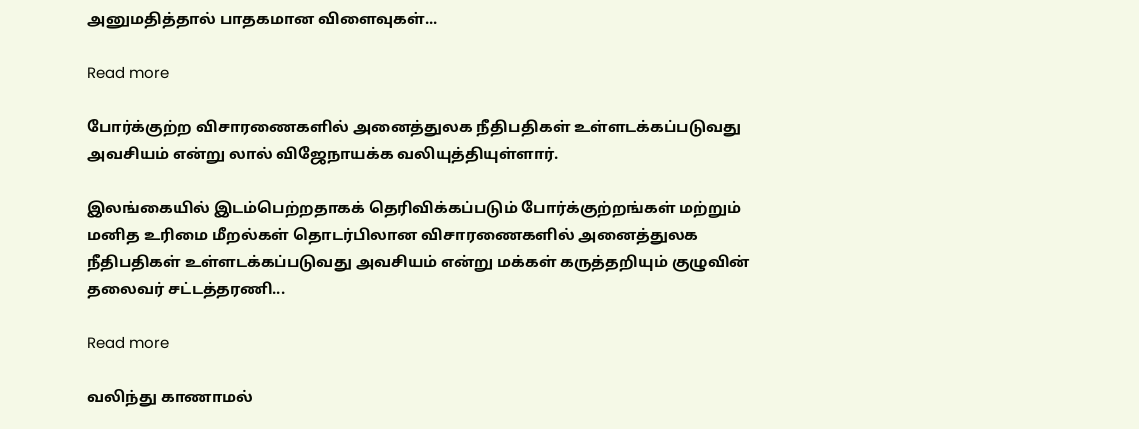அனுமதித்தால் பாதகமான விளைவுகள்...

Read more

போர்க்குற்ற விசாரணைகளில் அனைத்துலக நீதிபதிகள் உள்ளடக்கப்படுவது அவசியம் என்று லால் விஜேநாயக்க வலியுத்தியுள்ளார்.

இலங்கையில் இடம்பெற்றதாகக் தெரிவிக்கப்படும் போர்க்குற்றங்கள் மற்றும் மனித உரிமை மீறல்கள் தொடர்பிலான விசாரணைகளில் அனைத்துலக நீதிபதிகள் உள்ளடக்கப்படுவது அவசியம் என்று மக்கள் கருத்தறியும் குழுவின் தலைவர் சட்டத்தரணி...

Read more

வலிந்து காணாமல்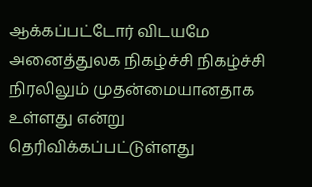ஆக்கப்பட்டோர் விடயமே அனைத்துலக நிகழ்ச்சி நிகழ்ச்சி நிரலிலும் முதன்மையானதாக உள்ளது என்று தெரிவிக்கப்பட்டுள்ளது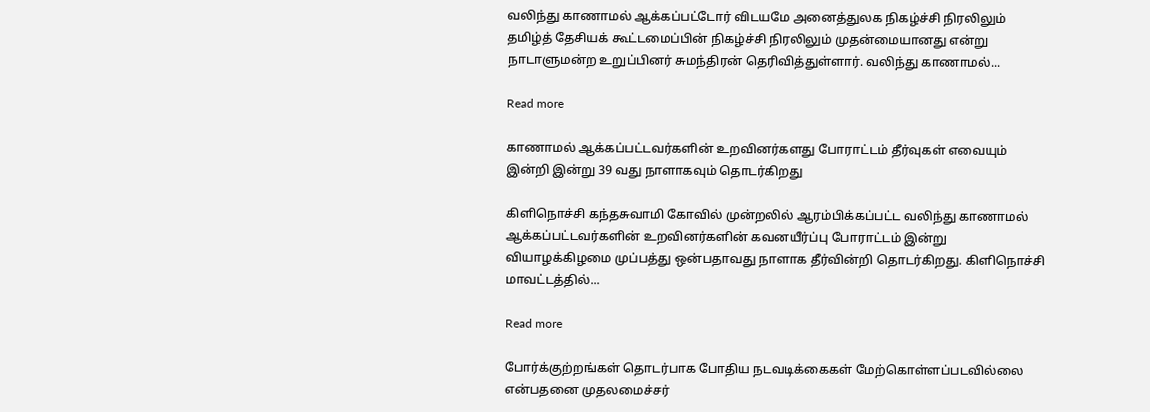வலிந்து காணாமல் ஆக்கப்பட்டோர் விடயமே அனைத்துலக நிகழ்ச்சி நிரலிலும் தமிழ்த் தேசியக் கூட்டமைப்பின் நிகழ்ச்சி நிரலிலும் முதன்மையானது என்று நாடாளுமன்ற உறுப்பினர் சுமந்திரன் தெரிவித்துள்ளார். வலிந்து காணாமல்...

Read more

காணாமல் ஆக்கப்பட்டவர்களின் உறவினர்களது போராட்டம் தீர்வுகள் எவையும் இன்றி இன்று 39 வது நாளாகவும் தொடர்கிறது

கிளிநொச்சி கந்தசுவாமி கோவில் முன்றலில் ஆரம்பிக்கப்பட்ட வலிந்து காணாமல் ஆக்கப்பட்டவர்களின் உறவினர்களின் கவனயீர்ப்பு போராட்டம் இன்று வியாழக்கிழமை முப்பத்து ஒன்பதாவது நாளாக தீர்வின்றி தொடர்கிறது. கிளிநொச்சி மாவட்டத்தில்...

Read more

போர்க்குற்றங்கள் தொடர்பாக போதிய நடவடிக்கைகள் மேற்கொள்ளப்படவில்லை என்பதனை முதலமைச்சர்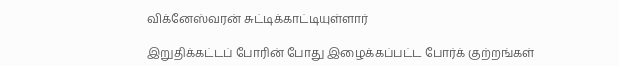விக்னேஸ்வரன் சுட்டிக்காட்டியுள்ளார்

இறுதிக்கட்டப் போரின் போது இழைக்கப்பட்ட போர்க் குற்றங்கள்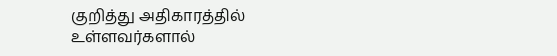குறித்து அதிகாரத்தில் உள்ளவர்களால்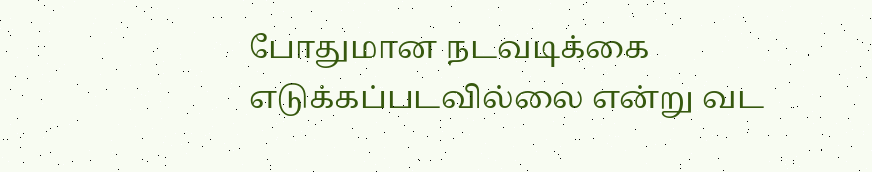போதுமான நடவடிக்கை எடுக்கப்படவில்லை என்று வட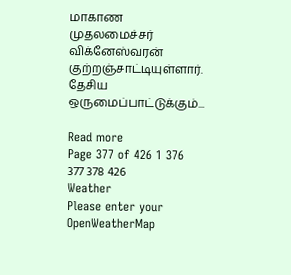மாகாண முதலமைச்சர் விக்னேஸ்வரன் குற்றஞ்சாட்டியுள்ளார். தேசிய ஒருமைப்பாட்டுக்கும்...

Read more
Page 377 of 426 1 376 377 378 426
Weather
Please enter your OpenWeatherMap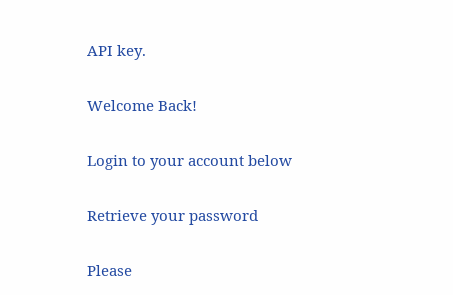API key.

Welcome Back!

Login to your account below

Retrieve your password

Please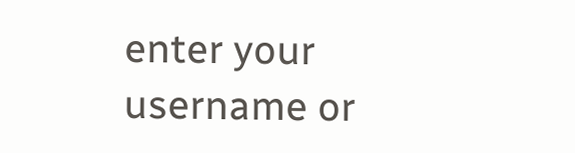enter your username or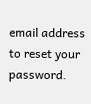email address to reset your password.